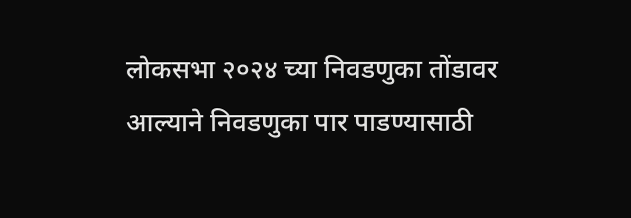लोकसभा २०२४ च्या निवडणुका तोंडावर आल्याने निवडणुका पार पाडण्यासाठी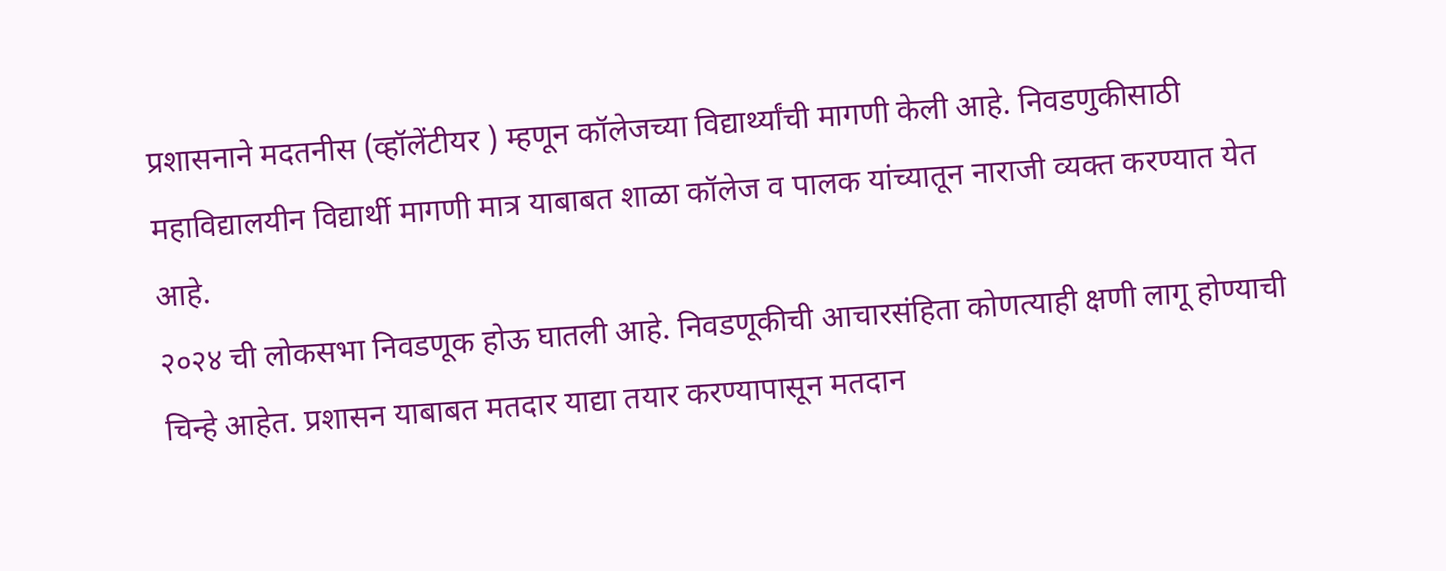प्रशासनाने मदतनीस (व्हॉलेंटीयर ) म्हणून कॉलेजच्या विद्यार्थ्यांची मागणी केली आहे. निवडणुकीसाठी महाविद्यालयीन विद्यार्थी मागणी मात्र याबाबत शाळा कॉलेज व पालक यांच्यातून नाराजी व्यक्त करण्यात येत आहे.
२०२४ ची लोकसभा निवडणूक होऊ घातली आहे. निवडणूकीची आचारसंहिता कोणत्याही क्षणी लागू होण्याची चिन्हे आहेत. प्रशासन याबाबत मतदार याद्या तयार करण्यापासून मतदान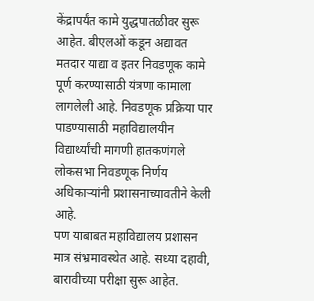केंद्रापर्यंत कामे युद्धपातळीवर सुरू आहेत. बीएलओं कडून अद्यावत मतदार याद्या व इतर निवडणूक कामे पूर्ण करण्यासाठी यंत्रणा कामाला लागलेली आहे. निवडणूक प्रक्रिया पार पाडण्यासाठी महाविद्यालयीन विद्यार्थ्यांची मागणी हातकणंगले लोकसभा निवडणूक निर्णय अधिकाऱ्यांनी प्रशासनाच्यावतीने केली आहे.
पण याबाबत महाविद्यालय प्रशासन मात्र संभ्रमावस्थेत आहे. सध्या दहावी, बारावीच्या परीक्षा सुरू आहेत.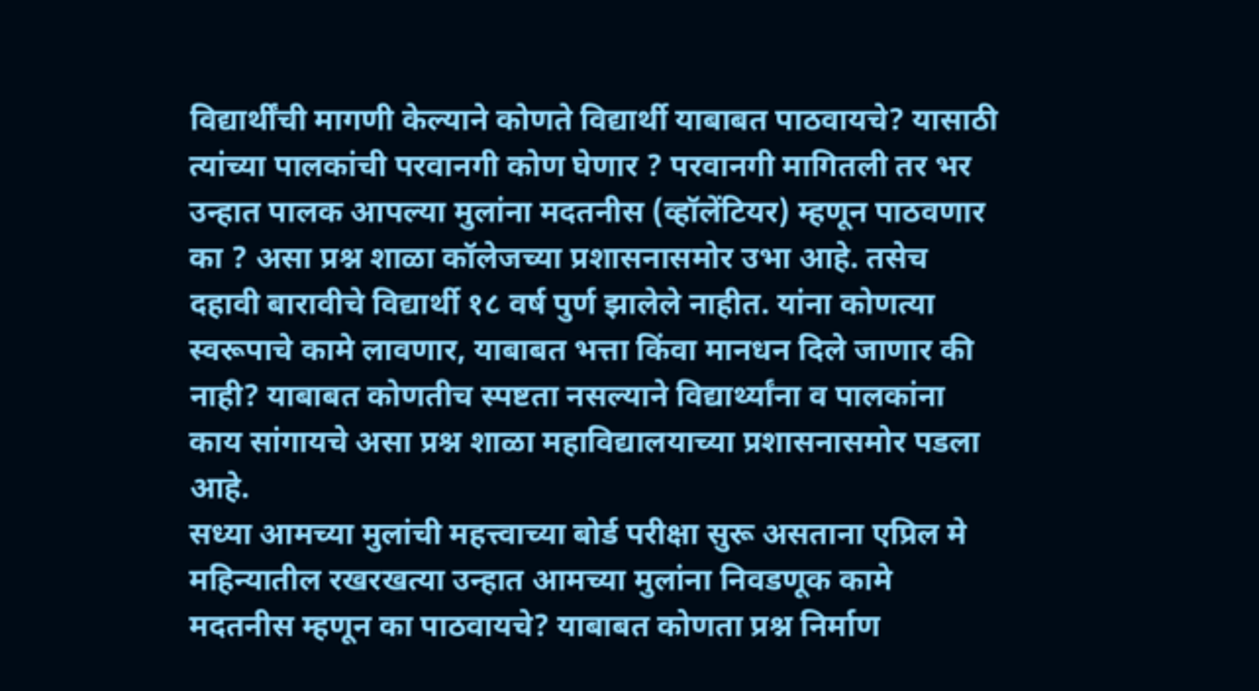विद्यार्थींची मागणी केल्याने कोणते विद्यार्थी याबाबत पाठवायचे? यासाठी त्यांच्या पालकांची परवानगी कोण घेणार ? परवानगी मागितली तर भर उन्हात पालक आपल्या मुलांना मदतनीस (व्हॉलेंटियर) म्हणून पाठवणार का ? असा प्रश्न शाळा कॉलेजच्या प्रशासनासमोर उभा आहे. तसेच दहावी बारावीचे विद्यार्थी १८ वर्ष पुर्ण झालेले नाहीत. यांना कोणत्या स्वरूपाचे कामे लावणार, याबाबत भत्ता किंवा मानधन दिले जाणार की नाही? याबाबत कोणतीच स्पष्टता नसल्याने विद्यार्थ्यांना व पालकांना काय सांगायचे असा प्रश्न शाळा महाविद्यालयाच्या प्रशासनासमोर पडला आहे.
सध्या आमच्या मुलांची महत्त्वाच्या बोर्ड परीक्षा सुरू असताना एप्रिल मे महिन्यातील रखरखत्या उन्हात आमच्या मुलांना निवडणूक कामे मदतनीस म्हणून का पाठवायचे? याबाबत कोणता प्रश्न निर्माण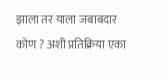झाला तर याला जबाबदार कोण ? अशी प्रतिक्रिया एका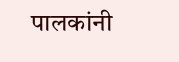पालकांनी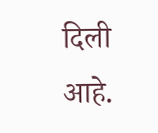दिली आहे.